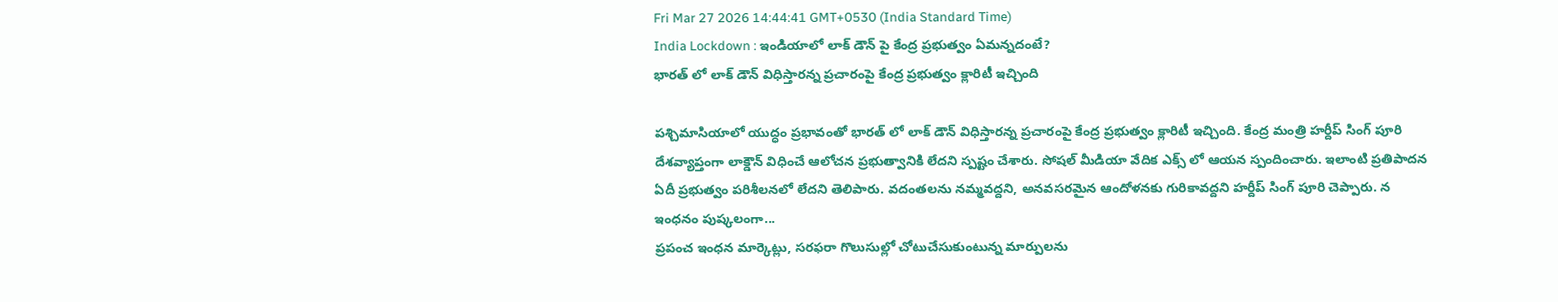Fri Mar 27 2026 14:44:41 GMT+0530 (India Standard Time)
India Lockdown : ఇండియాలో లాక్ డౌన్ పై కేంద్ర ప్రభుత్వం ఏమన్నదంటే?
భారత్ లో లాక్ డౌన్ విధిస్తారన్న ప్రచారంపై కేంద్ర ప్రభుత్వం క్లారిటీ ఇచ్చింది

పశ్చిమాసియాలో యుద్ధం ప్రభావంతో భారత్ లో లాక్ డౌన్ విధిస్తారన్న ప్రచారంపై కేంద్ర ప్రభుత్వం క్లారిటీ ఇచ్చింది. కేంద్ర మంత్రి హర్దీప్ సింగ్ పూరి దేశవ్యాప్తంగా లాక్డౌన్ విధించే ఆలోచన ప్రభుత్వానికి లేదని స్పష్టం చేశారు. సోషల్ మీడియా వేదిక ఎక్స్ లో ఆయన స్పందించారు. ఇలాంటి ప్రతిపాదన ఏదీ ప్రభుత్వం పరిశీలనలో లేదని తెలిపారు. వదంతలను నమ్మవద్దని, అనవసరమైన ఆందోళనకు గురికావద్దని హర్దీప్ సింగ్ పూరి చెప్పారు. న
ఇంధనం పుష్కలంగా...
ప్రపంచ ఇంధన మార్కెట్లు, సరఫరా గొలుసుల్లో చోటుచేసుకుంటున్న మార్పులను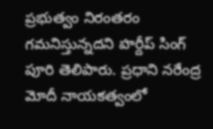ప్రభుత్వం నిరంతరం గమనిస్తున్నదని హర్దీప్ సింగ్ పూరి తెలిపారు. ప్రధాని నరేంద్ర మోదీ నాయకత్వంలో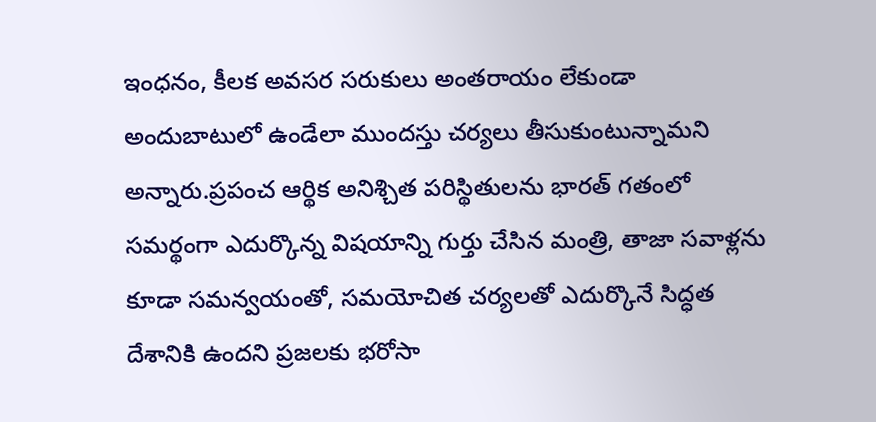ఇంధనం, కీలక అవసర సరుకులు అంతరాయం లేకుండా అందుబాటులో ఉండేలా ముందస్తు చర్యలు తీసుకుంటున్నామని అన్నారు.ప్రపంచ ఆర్థిక అనిశ్చిత పరిస్థితులను భారత్ గతంలో సమర్థంగా ఎదుర్కొన్న విషయాన్ని గుర్తు చేసిన మంత్రి, తాజా సవాళ్లను కూడా సమన్వయంతో, సమయోచిత చర్యలతో ఎదుర్కొనే సిద్ధత దేశానికి ఉందని ప్రజలకు భరోసా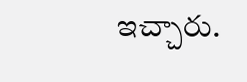ఇచ్చారు.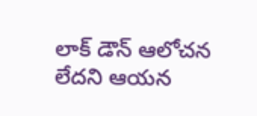లాక్ డౌన్ ఆలోచన లేదని ఆయన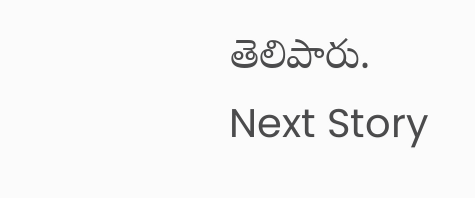తెలిపారు.
Next Story